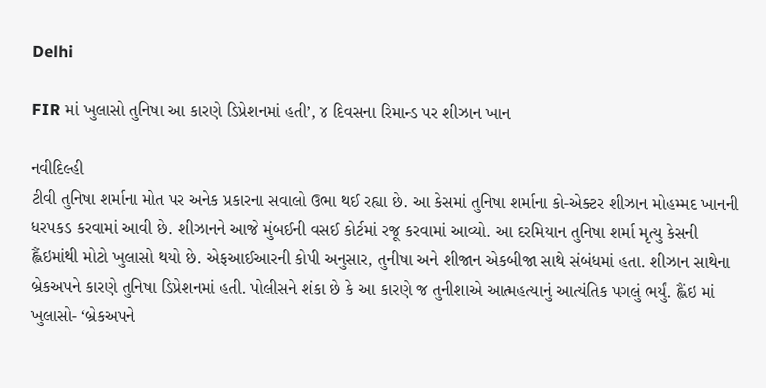Delhi

FIR માં ખુલાસો તુનિષા આ કારણે ડિપ્રેશનમાં હતી’, ૪ દિવસના રિમાન્ડ પર શીઝાન ખાન

નવીદિલ્હી
ટીવી તુનિષા શર્માના મોત પર અનેક પ્રકારના સવાલો ઉભા થઈ રહ્યા છે. આ કેસમાં તુનિષા શર્માના કો-એક્ટર શીઝાન મોહમ્મદ ખાનની ધરપકડ કરવામાં આવી છે. શીઝાનને આજે મુંબઈની વસઈ કોર્ટમાં રજૂ કરવામાં આવ્યો. આ દરમિયાન તુનિષા શર્મા મૃત્યુ કેસની હ્લૈંઇમાંથી મોટો ખુલાસો થયો છે. એફઆઈઆરની કોપી અનુસાર, તુનીષા અને શીજાન એકબીજા સાથે સંબંધમાં હતા. શીઝાન સાથેના બ્રેકઅપને કારણે તુનિષા ડિપ્રેશનમાં હતી. પોલીસને શંકા છે કે આ કારણે જ તુનીશાએ આત્મહત્યાનું આત્યંતિક પગલું ભર્યું. હ્લૈંઇ માં ખુલાસો- ‘બ્રેકઅપને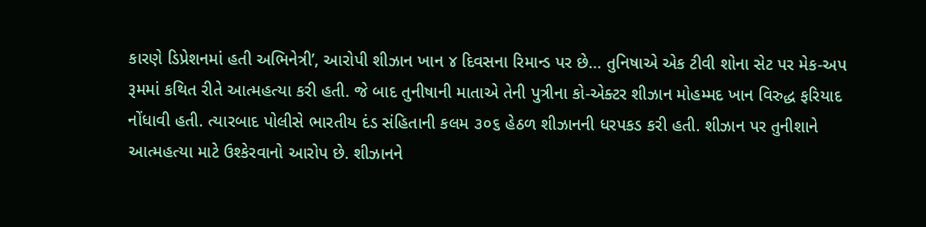કારણે ડિપ્રેશનમાં હતી અભિનેત્રી’, આરોપી શીઝાન ખાન ૪ દિવસના રિમાન્ડ પર છે… તુનિષાએ એક ટીવી શોના સેટ પર મેક-અપ રૂમમાં કથિત રીતે આત્મહત્યા કરી હતી. જે બાદ તુનીષાની માતાએ તેની પુત્રીના કો-એક્ટર શીઝાન મોહમ્મદ ખાન વિરુદ્ધ ફરિયાદ નોંધાવી હતી. ત્યારબાદ પોલીસે ભારતીય દંડ સંહિતાની કલમ ૩૦૬ હેઠળ શીઝાનની ધરપકડ કરી હતી. શીઝાન પર તુનીશાને આત્મહત્યા માટે ઉશ્કેરવાનો આરોપ છે. શીઝાનને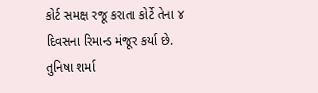કોર્ટ સમક્ષ રજૂ કરાતા કોર્ટે તેના ૪ દિવસના રિમાન્ડ મંજૂર કર્યા છે. તુનિષા શર્મા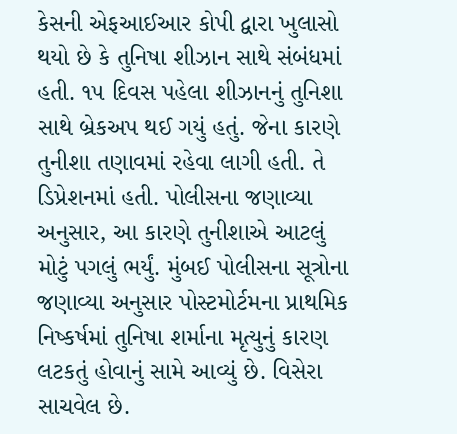કેસની એફઆઈઆર કોપી દ્વારા ખુલાસો થયો છે કે તુનિષા શીઝાન સાથે સંબંધમાં હતી. ૧૫ દિવસ પહેલા શીઝાનનું તુનિશા સાથે બ્રેકઅપ થઈ ગયું હતું. જેના કારણે તુનીશા તણાવમાં રહેવા લાગી હતી. તે ડિપ્રેશનમાં હતી. પોલીસના જણાવ્યા અનુસાર, આ કારણે તુનીશાએ આટલું મોટું પગલું ભર્યું. મુંબઈ પોલીસના સૂત્રોના જણાવ્યા અનુસાર પોસ્ટમોર્ટમના પ્રાથમિક નિષ્કર્ષમાં તુનિષા શર્માના મૃત્યુનું કારણ લટકતું હોવાનું સામે આવ્યું છે. વિસેરા સાચવેલ છે.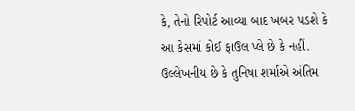કે, તેનો રિપોર્ટ આવ્યા બાદ ખબર પડશે કે આ કેસમાં કોઈ ફાઉલ પ્લે છે કે નહીં. ઉલ્લેખનીય છે કે તુનિષા શર્માએ અંતિમ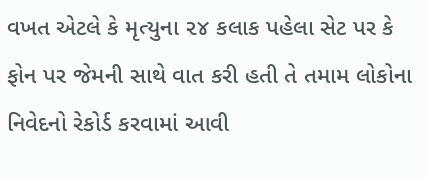વખત એટલે કે મૃત્યુના ૨૪ કલાક પહેલા સેટ પર કે ફોન પર જેમની સાથે વાત કરી હતી તે તમામ લોકોના નિવેદનો રેકોર્ડ કરવામાં આવી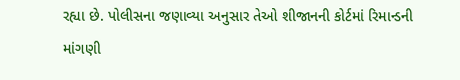રહ્યા છે. પોલીસના જણાવ્યા અનુસાર તેઓ શીજાનની કોર્ટમાં રિમાન્ડની માંગણી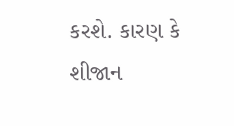કરશે. કારણ કે શીજાન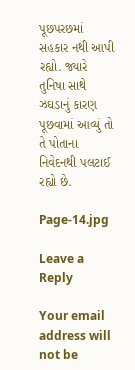પૂછપરછમાં સહકાર નથી આપી રહ્યો. જ્યારે તુનિષા સાથે ઝઘડાનું કારણ પૂછવામાં આવ્યું તો તે પોતાના નિવેદનથી પલટાઈ રહ્યો છે.

Page-14.jpg

Leave a Reply

Your email address will not be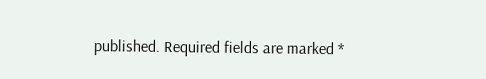published. Required fields are marked *